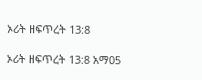ኦሪት ዘፍጥረት 13:8

ኦሪት ዘፍጥረት 13:8 አማ05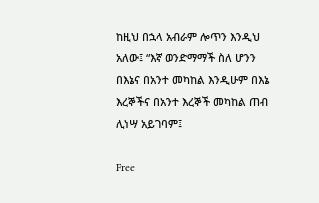ከዚህ በኋላ አብራም ሎጥን እንዲህ አለው፤ “እኛ ወንድማማች ስለ ሆንን በእኔና በአንተ መካከል እንዲሁም በእኔ እረኞችና በአንተ እረኞች መካከል ጠብ ሊነሣ አይገባም፤

Free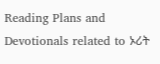Reading Plans and Devotionals related to ኦሪት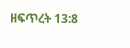ዘፍጥረት 13:8